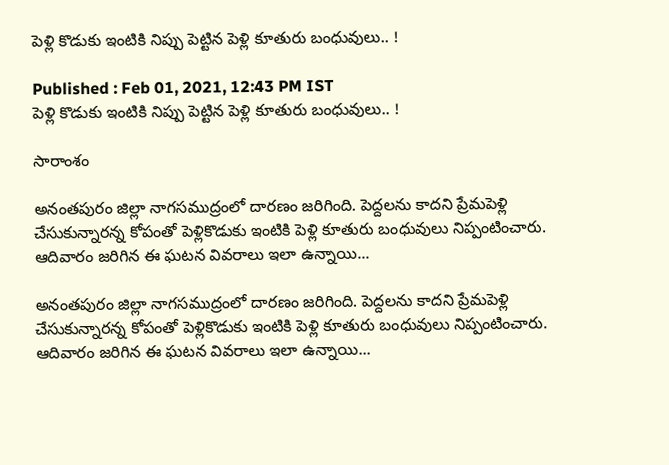పెళ్లి కొడుకు ఇంటికి నిప్పు పెట్టిన పెళ్లి కూతురు బంధువులు.. !

Published : Feb 01, 2021, 12:43 PM IST
పెళ్లి కొడుకు ఇంటికి నిప్పు పెట్టిన పెళ్లి కూతురు బంధువులు.. !

సారాంశం

అనంతపురం జిల్లా నాగసముద్రంలో దారణం జరిగింది. పెద్దలను కాదని ప్రేమపెళ్లి చేసుకున్నారన్న కోపంతో పెళ్లికొడుకు ఇంటికి పెళ్లి కూతురు బంధువులు నిప్పంటించారు. ఆదివారం జరిగిన ఈ ఘటన వివరాలు ఇలా ఉన్నాయి...

అనంతపురం జిల్లా నాగసముద్రంలో దారణం జరిగింది. పెద్దలను కాదని ప్రేమపెళ్లి చేసుకున్నారన్న కోపంతో పెళ్లికొడుకు ఇంటికి పెళ్లి కూతురు బంధువులు నిప్పంటించారు. ఆదివారం జరిగిన ఈ ఘటన వివరాలు ఇలా ఉన్నాయి...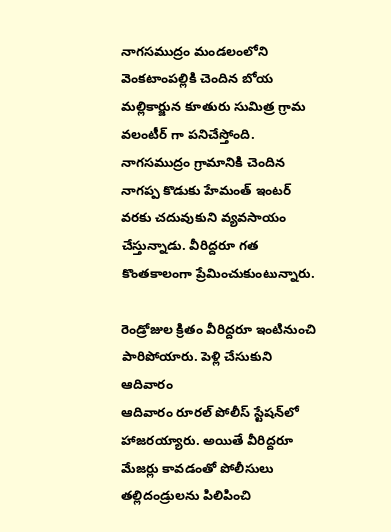నాగసముద్రం మండలంలోని వెంకటాంపల్లికి చెందిన బోయ మల్లికార్జున కూతురు సుమిత్ర గ్రామ వలంటీర్ గా పనిచేస్తోంది. నాగసముద్రం గ్రామానికి చెందిన నాగప్ప కొడుకు హేమంత్ ఇంటర్ వరకు చదువుకుని వ్యవసాయం చేస్తున్నాడు. వీరిద్దరూ గత కొంతకాలంగా ప్రేమించుకుంటున్నారు.

రెండ్రోజుల క్రితం వీరిద్దరూ ఇంటినుంచి పారిపోయారు. పెళ్లి చేసుకుని ఆదివారం
ఆదివారం రూరల్‌ పోలీస్‌ స్టేషన్‌లో హాజరయ్యారు. అయితే వీరిద్దరూ మేజర్లు కావడంతో పోలీసులు తల్లిదండ్రులను పిలిపించి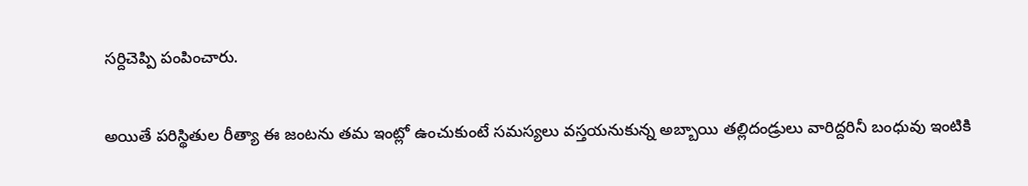సర్దిచెప్పి పంపించారు.

అయితే పరిస్థితుల రీత్యా ఈ జంటను తమ ఇంట్లో ఉంచుకుంటే సమస్యలు వస్తయనుకున్న అబ్బాయి తల్లిదండ్రులు వారిద్దరినీ బంధువు ఇంటికి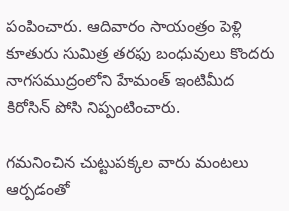పంపించారు. ఆదివారం సాయంత్రం పెళ్లి కూతురు సుమిత్ర తరఫు బంధువులు కొందరు నాగసముద్రంలోని హేమంత్ ఇంటిమీద కిరోసిన్ పోసి నిప్పంటించారు.

గమనించిన చుట్టుపక్కల వారు మంటలు ఆర్పడంతో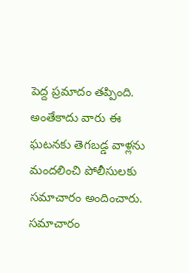పెద్ద ప్రమాదం తప్పింది. అంతేకాదు వారు ఈ ఘటనకు తెగబడ్డ వాళ్లను మందలించి పోలీసులకు సమాచారం అందించారు. సమాచారం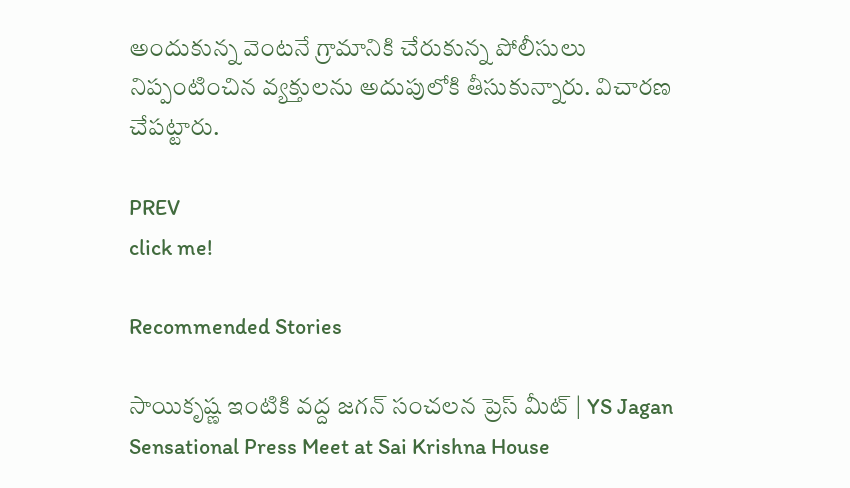అందుకున్న వెంటనే గ్రామానికి చేరుకున్న పోలీసులు నిప్పంటించిన వ్యక్తులను అదుపులోకి తీసుకున్నారు. విచారణ చేపట్టారు.

PREV
click me!

Recommended Stories

సాయికృష్ణ ఇంటికి వద్ద జగన్ సంచలన ప్రెస్ మీట్ | YS Jagan Sensational Press Meet at Sai Krishna House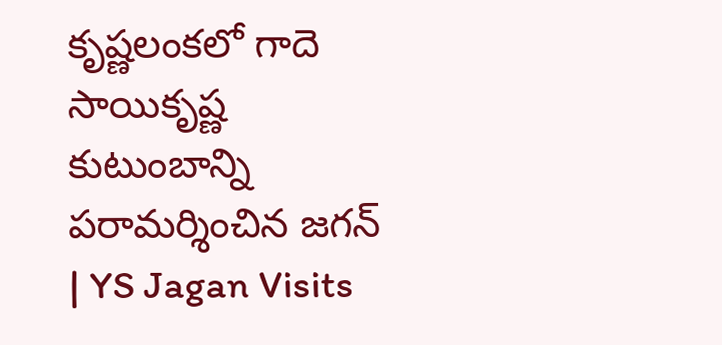కృష్ణలంకలో గాదె సాయికృష్ణ కుటుంబాన్ని పరామర్శించిన జగన్ | YS Jagan Visits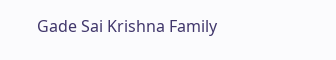Gade Sai Krishna Family